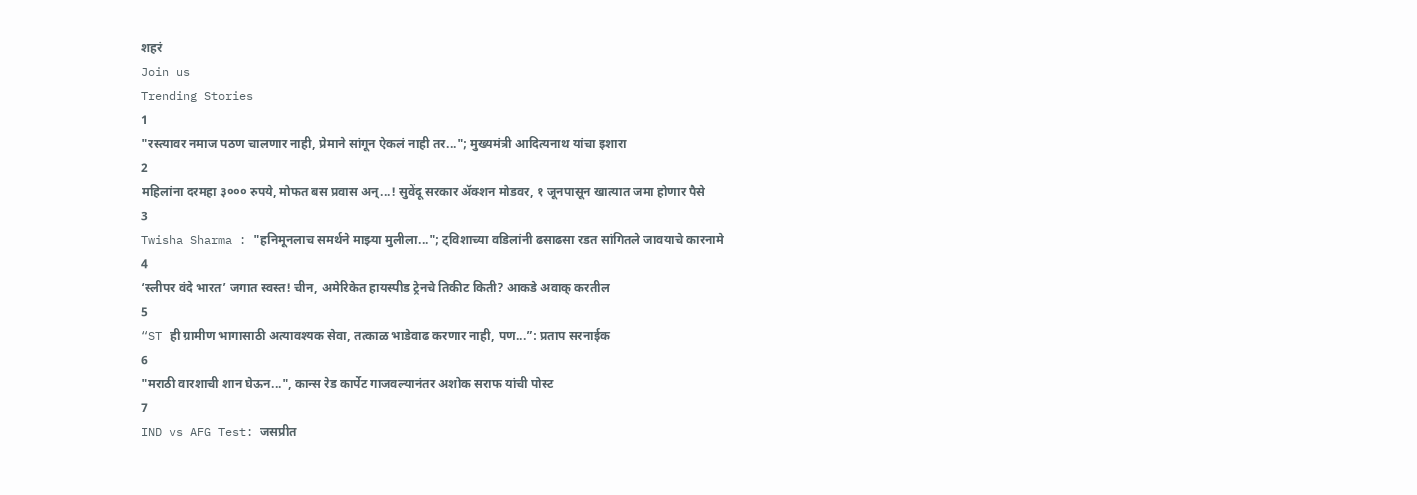शहरं
Join us
Trending Stories
1
"रस्त्यावर नमाज पठण चालणार नाही, प्रेमाने सांगून ऐकलं नाही तर..."; मुख्यमंत्री आदित्यनाथ यांचा इशारा
2
महिलांना दरमहा ३००० रुपये, मोफत बस प्रवास अन्...! सुवेंदू सरकार ॲक्शन मोडवर, १ जूनपासून खात्यात जमा होणार पैसे
3
Twisha Sharma : "हनिमूनलाच समर्थने माझ्या मुलीला..."; ट्विशाच्या वडिलांनी ढसाढसा रडत सांगितले जावयाचे कारनामे
4
‘स्लीपर वंदे भारत’ जगात स्वस्त! चीन, अमेरिकेत हायस्पीड ट्रेनचे तिकीट किती? आकडे अवाक् करतील
5
“ST ही ग्रामीण भागासाठी अत्यावश्यक सेवा, तत्काळ भाडेवाढ करणार नाही, पण...”: प्रताप सरनाईक
6
"मराठी वारशाची शान घेऊन...", कान्स रेड कार्पेट गाजवल्यानंतर अशोक सराफ यांची पोस्ट
7
IND vs AFG Test: जसप्रीत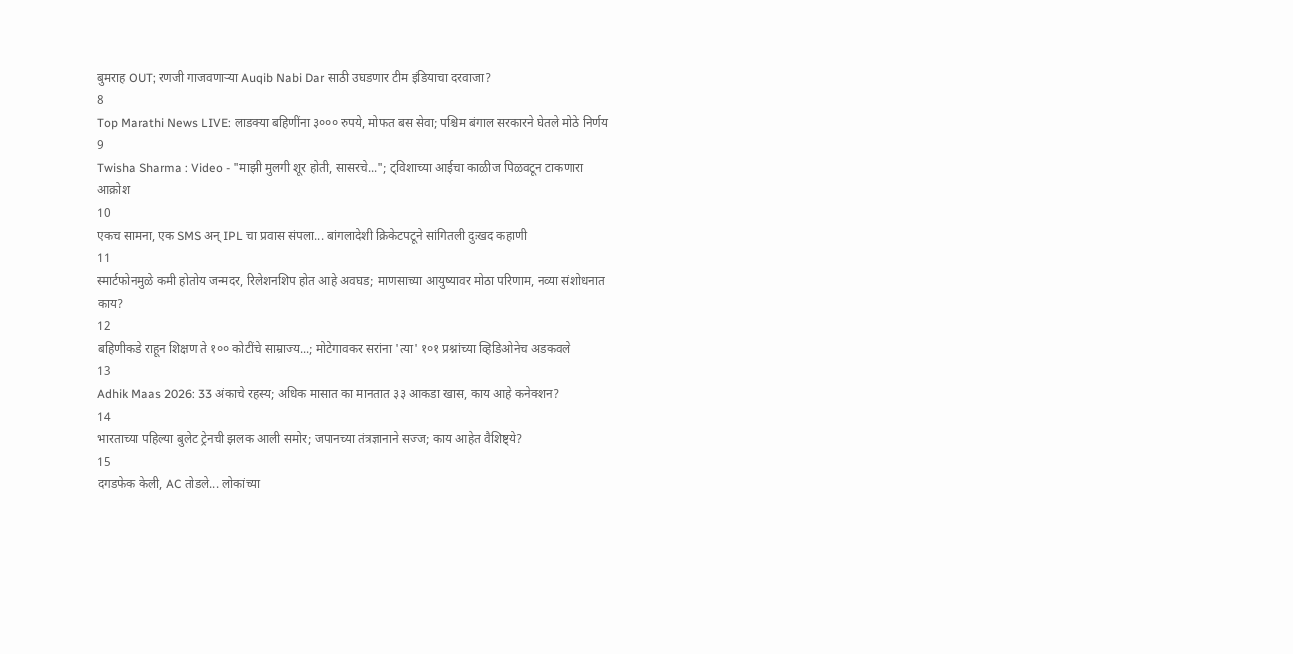बुमराह OUT; रणजी गाजवणाऱ्या Auqib Nabi Dar साठी उघडणार टीम इंडियाचा दरवाजा?
8
Top Marathi News LIVE: लाडक्या बहिणींना ३००० रुपये, मोफत बस सेवा; पश्चिम बंगाल सरकारने घेतले मोठे निर्णय
9
Twisha Sharma : Video - "माझी मुलगी शूर होती, सासरचे..."; ट्विशाच्या आईचा काळीज पिळवटून टाकणारा आक्रोश
10
एकच सामना, एक SMS अन् IPL चा प्रवास संपला... बांगलादेशी क्रिकेटपटूने सांगितली दुःखद कहाणी
11
स्मार्टफोनमुळे कमी होतोय जन्मदर, रिलेशनशिप होत आहे अवघड; माणसाच्या आयुष्यावर मोठा परिणाम, नव्या संशोधनात काय?
12
बहिणीकडे राहून शिक्षण ते १०० कोटींचे साम्राज्य...; मोटेगावकर सरांना 'त्या' १०१ प्रश्नांच्या व्हिडिओनेच अडकवले
13
Adhik Maas 2026: 33 अंकाचे रहस्य; अधिक मासात का मानतात ३३ आकडा खास, काय आहे कनेक्शन?
14
भारताच्या पहिल्या बुलेट ट्रेनची झलक आली समोर; जपानच्या तंत्रज्ञानाने सज्ज; काय आहेत वैशिष्ट्ये?
15
दगडफेक केली, AC तोडले... लोकांच्या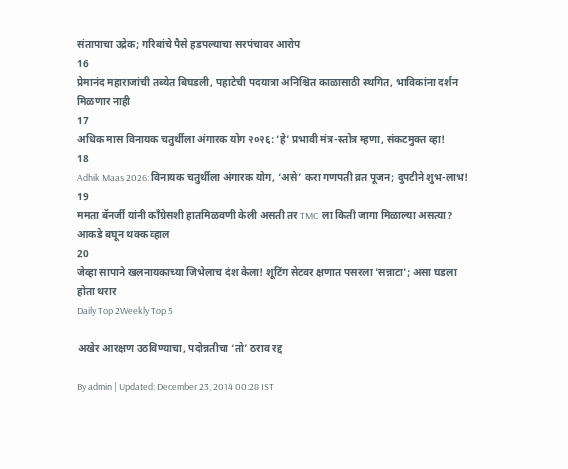संतापाचा उद्रेक; गरिबांचे पैसे हडपल्याचा सरपंचावर आरोप
16
प्रेमानंद महाराजांची तब्येत बिघडली, पहाटेची पदयात्रा अनिश्चित काळासाठी स्थगित, भाविकांना दर्शन मिळणार नाही
17
अधिक मास विनायक चतुर्थीला अंगारक योग २०२६: ‘हे’ प्रभावी मंत्र-स्तोत्र म्हणा, संकटमुक्त व्हा!
18
Adhik Maas 2026: विनायक चतुर्थीला अंगारक योग, ‘असे’ करा गणपती व्रत पूजन; दुपटीने शुभ-लाभ!
19
ममता बॅनर्जी यांनी काँग्रेसशी हातमिळवणी केली असती तर TMC ला किती जागा मिळाल्या असत्या? आकडे बघून थक्क व्हाल
20
जेव्हा सापाने खलनायकाच्या जिभेलाच दंश केला! शूटिंग सेटवर क्षणात पसरला 'सन्नाटा'; असा घडला होता थरार
Daily Top 2Weekly Top 5

अखेर आरक्षण उठविण्याचा, पदोन्नतीचा ‘तो’ ठराव रद्द

By admin | Updated: December 23, 2014 00:28 IST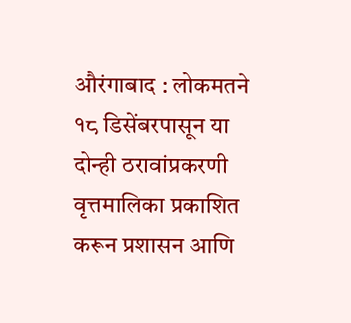औरंगाबाद : लोकमतने १८ डिसेंबरपासून या दोन्ही ठरावांप्रकरणी वृत्तमालिका प्रकाशित करून प्रशासन आणि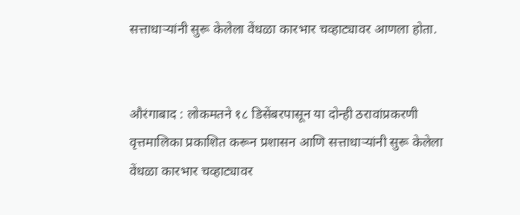सत्ताधाऱ्यांनी सुरू केलेला वेंधळा कारभार चव्हाट्यावर आणला होता.


औरंगाबाद : लोकमतने १८ डिसेंबरपासून या दोन्ही ठरावांप्रकरणी वृत्तमालिका प्रकाशित करून प्रशासन आणि सत्ताधाऱ्यांनी सुरू केलेला वेंधळा कारभार चव्हाट्यावर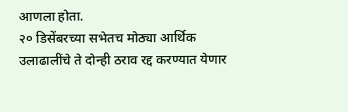आणला होता.
२० डिसेंबरच्या सभेतच मोठ्या आर्थिक उलाढालींचे ते दोन्ही ठराव रद्द करण्यात येणार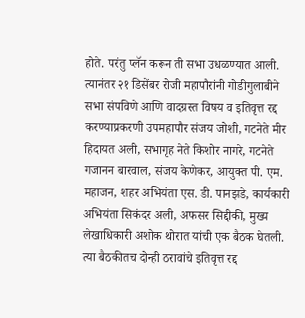होते. परंतु प्लॅन करून ती सभा उधळण्यात आली. त्यानंतर २१ डिसेंबर रोजी महापौरांनी गोडीगुलाबीने सभा संपविणे आणि वादग्रस्त विषय व इतिवृत्त रद्द करण्याप्रकरणी उपमहापौर संजय जोशी, गटनेते मीर हिदायत अली, सभागृह नेते किशोर नागरे, गटनेते गजानन बारवाल, संजय केणेकर, आयुक्त पी. एम. महाजन, शहर अभियंता एस. डी. पानझडे, कार्यकारी अभियंता सिकंदर अली, अफसर सिद्दीकी, मुख्य लेखाधिकारी अशोक थोरात यांची एक बैठक घेतली. त्या बैठकीतच दोन्ही ठरावांचे इतिवृत्त रद्द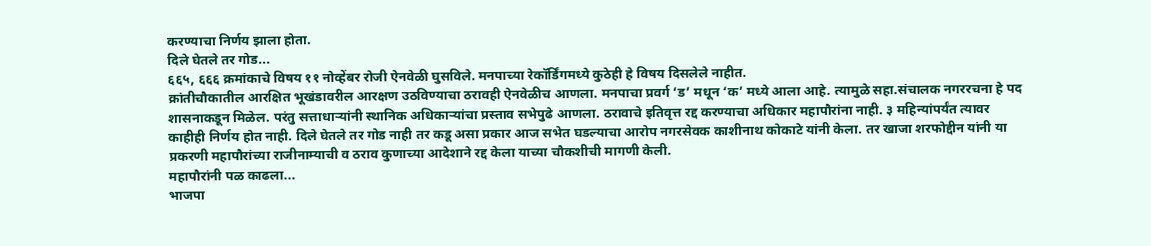करण्याचा निर्णय झाला होता.
दिले घेतले तर गोड...
६६५, ६६६ क्रमांकाचे विषय ११ नोव्हेंबर रोजी ऐनवेळी घुसविले. मनपाच्या रेकॉर्डिंगमध्ये कुठेही हे विषय दिसलेले नाहीत.
क्रांतीचौकातील आरक्षित भूखंडावरील आरक्षण उठविण्याचा ठरावही ऐनवेळीच आणला. मनपाचा प्रवर्ग ‘ड’ मधून ‘क’ मध्ये आला आहे. त्यामुळे सहा.संचालक नगररचना हे पद शासनाकडून मिळेल. परंतु सत्ताधाऱ्यांनी स्थानिक अधिकाऱ्यांचा प्रस्ताव सभेपुढे आणला. ठरावाचे इतिवृत्त रद्द करण्याचा अधिकार महापौरांना नाही. ३ महिन्यांपर्यंत त्यावर काहीही निर्णय होत नाही. दिले घेतले तर गोड नाही तर कडू असा प्रकार आज सभेत घडल्याचा आरोप नगरसेवक काशीनाथ कोकाटे यांनी केला. तर खाजा शरफोद्दीन यांनी या प्रकरणी महापौरांच्या राजीनाम्याची व ठराव कुणाच्या आदेशाने रद्द केला याच्या चौकशीची मागणी केली.
महापौरांनी पळ काढला...
भाजपा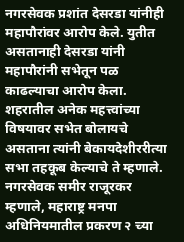नगरसेवक प्रशांत देसरडा यांनीही महापौरांवर आरोप केले. युतीत असतानाही देसरडा यांनी महापौरांनी सभेतून पळ काढल्याचा आरोप केला.
शहरातील अनेक महत्त्वांच्या विषयावर सभेत बोलायचे असताना त्यांनी बेकायदेशीररीत्या सभा तहकूब केल्याचे ते म्हणाले. नगरसेवक समीर राजूरकर म्हणाले, महाराष्ट्र मनपा अधिनियमातील प्रकरण २ च्या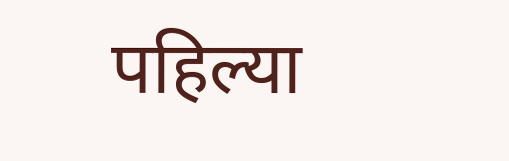पहिल्या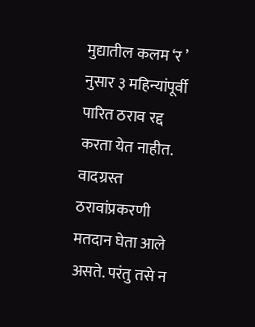मुद्यातील कलम ‘र ’ नुसार ३ महिन्यांपूर्वी पारित ठराव रद्द करता येत नाहीत. वादग्रस्त ठरावांप्रकरणी मतदान घेता आले असते. परंतु तसे न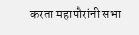करता महापौरांनी सभा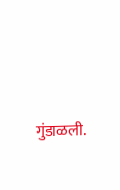गुंडाळली.